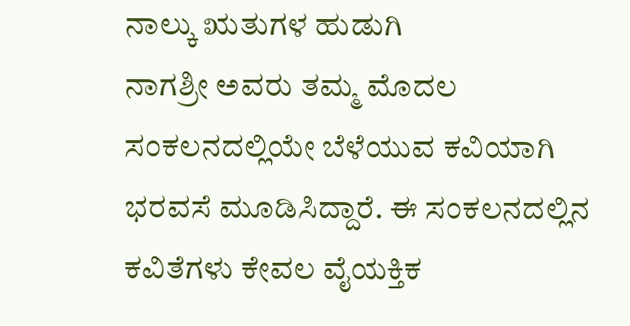ನಾಲ್ಕು ಋತುಗಳ ಹುಡುಗಿ
ನಾಗಶ್ರೀ ಅವರು ತಮ್ಮ ಮೊದಲ ಸಂಕಲನದಲ್ಲಿಯೇ ಬೆಳೆಯುವ ಕವಿಯಾಗಿ ಭರವಸೆ ಮೂಡಿಸಿದ್ದಾರೆ. ಈ ಸಂಕಲನದಲ್ಲಿನ ಕವಿತೆಗಳು ಕೇವಲ ವೈಯಕ್ತಿಕ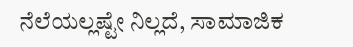ನೆಲೆಯಲ್ಲಷ್ಟೇ ನಿಲ್ಲದೆ, ಸಾಮಾಜಿಕ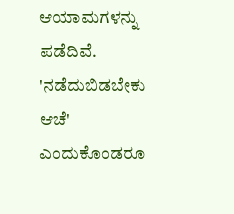ಆಯಾಮಗಳನ್ನು ಪಡೆದಿವೆ. 'ನಡೆದುಬಿಡಬೇಕು ಆಚೆ' ಎಂದುಕೊಂಡರೂ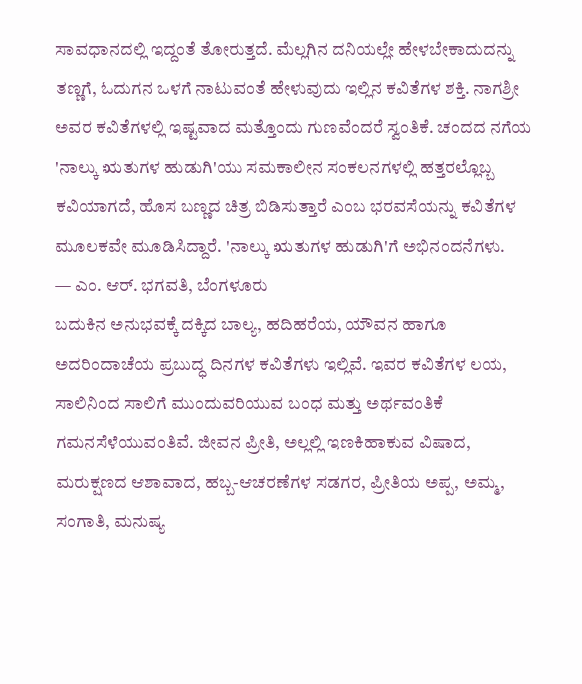ಸಾವಧಾನದಲ್ಲಿ ಇದ್ದಂತೆ ತೋರುತ್ತದೆ. ಮೆಲ್ಲಗಿನ ದನಿಯಲ್ಲೇ ಹೇಳಬೇಕಾದುದನ್ನು ತಣ್ಣಗೆ, ಓದುಗನ ಒಳಗೆ ನಾಟುವಂತೆ ಹೇಳುವುದು ಇಲ್ಲಿನ ಕವಿತೆಗಳ ಶಕ್ತಿ. ನಾಗಶ್ರೀ ಅವರ ಕವಿತೆಗಳಲ್ಲಿ ಇಷ್ಟವಾದ ಮತ್ತೊಂದು ಗುಣವೆಂದರೆ ಸ್ವಂತಿಕೆ. ಚಂದದ ನಗೆಯ 'ನಾಲ್ಕು ಋತುಗಳ ಹುಡುಗಿ'ಯು ಸಮಕಾಲೀನ ಸಂಕಲನಗಳಲ್ಲಿ ಹತ್ತರಲ್ಲೊಬ್ಬ ಕವಿಯಾಗದೆ, ಹೊಸ ಬಣ್ಣದ ಚಿತ್ರ ಬಿಡಿಸುತ್ತಾರೆ ಎಂಬ ಭರವಸೆಯನ್ನು ಕವಿತೆಗಳ ಮೂಲಕವೇ ಮೂಡಿಸಿದ್ದಾರೆ. 'ನಾಲ್ಕು ಋತುಗಳ ಹುಡುಗಿ'ಗೆ ಅಭಿನಂದನೆಗಳು.
— ಎಂ. ಆರ್. ಭಗವತಿ, ಬೆಂಗಳೂರು
ಬದುಕಿನ ಅನುಭವಕ್ಕೆ ದಕ್ಕಿದ ಬಾಲ್ಯ, ಹದಿಹರೆಯ, ಯೌವನ ಹಾಗೂ ಅದರಿಂದಾಚೆಯ ಪ್ರಬುದ್ಧ ದಿನಗಳ ಕವಿತೆಗಳು ಇಲ್ಲಿವೆ. ಇವರ ಕವಿತೆಗಳ ಲಯ, ಸಾಲಿನಿಂದ ಸಾಲಿಗೆ ಮುಂದುವರಿಯುವ ಬಂಧ ಮತ್ತು ಅರ್ಥವಂತಿಕೆ ಗಮನಸೆಳೆಯುವಂತಿವೆ. ಜೀವನ ಪ್ರೀತಿ, ಅಲ್ಲಲ್ಲಿ ಇಣಕಿಹಾಕುವ ವಿಷಾದ, ಮರುಕ್ಷಣದ ಆಶಾವಾದ, ಹಬ್ಬ-ಆಚರಣೆಗಳ ಸಡಗರ, ಪ್ರೀತಿಯ ಅಪ್ಪ, ಅಮ್ಮ, ಸಂಗಾತಿ, ಮನುಷ್ಯ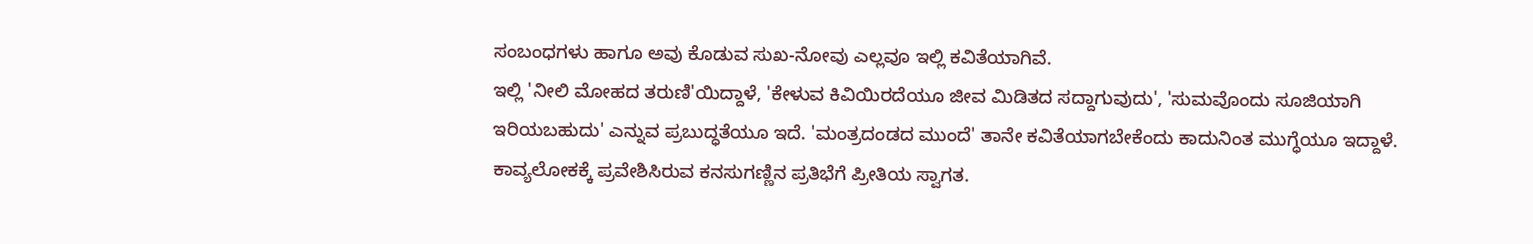ಸಂಬಂಧಗಳು ಹಾಗೂ ಅವು ಕೊಡುವ ಸುಖ-ನೋವು ಎಲ್ಲವೂ ಇಲ್ಲಿ ಕವಿತೆಯಾಗಿವೆ.
ಇಲ್ಲಿ 'ನೀಲಿ ಮೋಹದ ತರುಣಿ'ಯಿದ್ದಾಳೆ, 'ಕೇಳುವ ಕಿವಿಯಿರದೆಯೂ ಜೀವ ಮಿಡಿತದ ಸದ್ದಾಗುವುದು', 'ಸುಮವೊಂದು ಸೂಜಿಯಾಗಿ ಇರಿಯಬಹುದು' ಎನ್ನುವ ಪ್ರಬುದ್ಧತೆಯೂ ಇದೆ. 'ಮಂತ್ರದಂಡದ ಮುಂದೆ' ತಾನೇ ಕವಿತೆಯಾಗಬೇಕೆಂದು ಕಾದುನಿಂತ ಮುಗ್ಧೆಯೂ ಇದ್ದಾಳೆ. ಕಾವ್ಯಲೋಕಕ್ಕೆ ಪ್ರವೇಶಿಸಿರುವ ಕನಸುಗಣ್ಣಿನ ಪ್ರತಿಭೆಗೆ ಪ್ರೀತಿಯ ಸ್ವಾಗತ.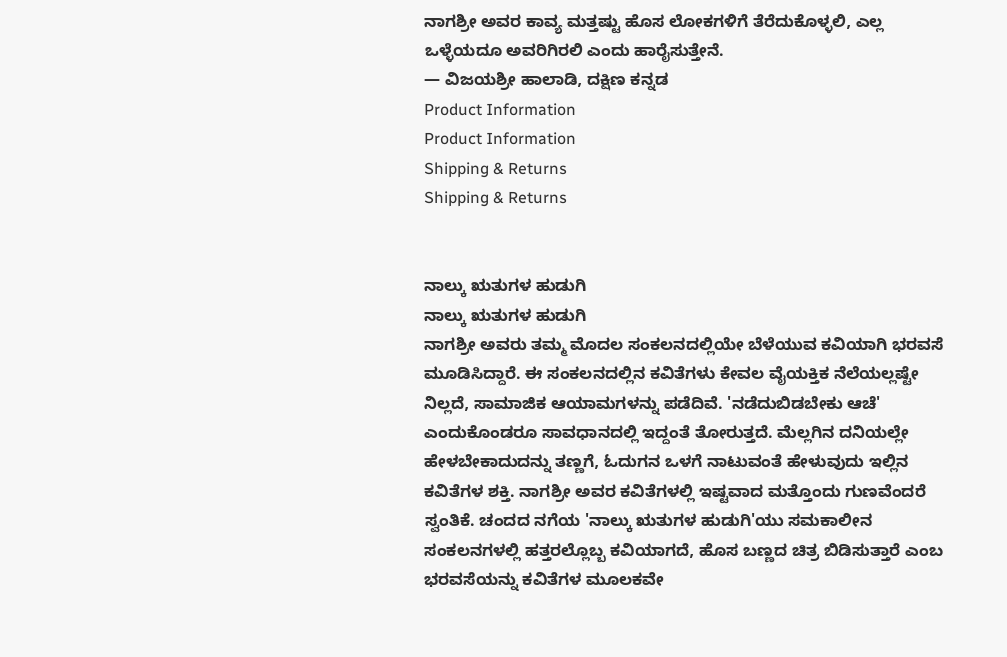ನಾಗಶ್ರೀ ಅವರ ಕಾವ್ಯ ಮತ್ತಷ್ಟು ಹೊಸ ಲೋಕಗಳಿಗೆ ತೆರೆದುಕೊಳ್ಳಲಿ, ಎಲ್ಲ ಒಳ್ಳೆಯದೂ ಅವರಿಗಿರಲಿ ಎಂದು ಹಾರೈಸುತ್ತೇನೆ.
— ವಿಜಯಶ್ರೀ ಹಾಲಾಡಿ, ದಕ್ಷಿಣ ಕನ್ನಡ
Product Information
Product Information
Shipping & Returns
Shipping & Returns


ನಾಲ್ಕು ಋತುಗಳ ಹುಡುಗಿ
ನಾಲ್ಕು ಋತುಗಳ ಹುಡುಗಿ
ನಾಗಶ್ರೀ ಅವರು ತಮ್ಮ ಮೊದಲ ಸಂಕಲನದಲ್ಲಿಯೇ ಬೆಳೆಯುವ ಕವಿಯಾಗಿ ಭರವಸೆ ಮೂಡಿಸಿದ್ದಾರೆ. ಈ ಸಂಕಲನದಲ್ಲಿನ ಕವಿತೆಗಳು ಕೇವಲ ವೈಯಕ್ತಿಕ ನೆಲೆಯಲ್ಲಷ್ಟೇ ನಿಲ್ಲದೆ, ಸಾಮಾಜಿಕ ಆಯಾಮಗಳನ್ನು ಪಡೆದಿವೆ. 'ನಡೆದುಬಿಡಬೇಕು ಆಚೆ' ಎಂದುಕೊಂಡರೂ ಸಾವಧಾನದಲ್ಲಿ ಇದ್ದಂತೆ ತೋರುತ್ತದೆ. ಮೆಲ್ಲಗಿನ ದನಿಯಲ್ಲೇ ಹೇಳಬೇಕಾದುದನ್ನು ತಣ್ಣಗೆ, ಓದುಗನ ಒಳಗೆ ನಾಟುವಂತೆ ಹೇಳುವುದು ಇಲ್ಲಿನ ಕವಿತೆಗಳ ಶಕ್ತಿ. ನಾಗಶ್ರೀ ಅವರ ಕವಿತೆಗಳಲ್ಲಿ ಇಷ್ಟವಾದ ಮತ್ತೊಂದು ಗುಣವೆಂದರೆ ಸ್ವಂತಿಕೆ. ಚಂದದ ನಗೆಯ 'ನಾಲ್ಕು ಋತುಗಳ ಹುಡುಗಿ'ಯು ಸಮಕಾಲೀನ ಸಂಕಲನಗಳಲ್ಲಿ ಹತ್ತರಲ್ಲೊಬ್ಬ ಕವಿಯಾಗದೆ, ಹೊಸ ಬಣ್ಣದ ಚಿತ್ರ ಬಿಡಿಸುತ್ತಾರೆ ಎಂಬ ಭರವಸೆಯನ್ನು ಕವಿತೆಗಳ ಮೂಲಕವೇ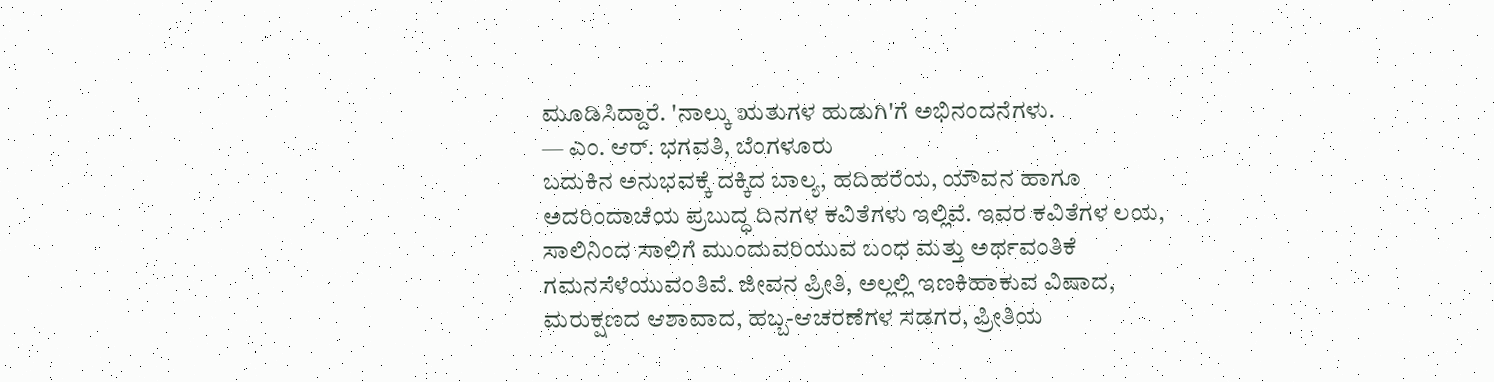ಮೂಡಿಸಿದ್ದಾರೆ. 'ನಾಲ್ಕು ಋತುಗಳ ಹುಡುಗಿ'ಗೆ ಅಭಿನಂದನೆಗಳು.
— ಎಂ. ಆರ್. ಭಗವತಿ, ಬೆಂಗಳೂರು
ಬದುಕಿನ ಅನುಭವಕ್ಕೆ ದಕ್ಕಿದ ಬಾಲ್ಯ, ಹದಿಹರೆಯ, ಯೌವನ ಹಾಗೂ ಅದರಿಂದಾಚೆಯ ಪ್ರಬುದ್ಧ ದಿನಗಳ ಕವಿತೆಗಳು ಇಲ್ಲಿವೆ. ಇವರ ಕವಿತೆಗಳ ಲಯ, ಸಾಲಿನಿಂದ ಸಾಲಿಗೆ ಮುಂದುವರಿಯುವ ಬಂಧ ಮತ್ತು ಅರ್ಥವಂತಿಕೆ ಗಮನಸೆಳೆಯುವಂತಿವೆ. ಜೀವನ ಪ್ರೀತಿ, ಅಲ್ಲಲ್ಲಿ ಇಣಕಿಹಾಕುವ ವಿಷಾದ, ಮರುಕ್ಷಣದ ಆಶಾವಾದ, ಹಬ್ಬ-ಆಚರಣೆಗಳ ಸಡಗರ, ಪ್ರೀತಿಯ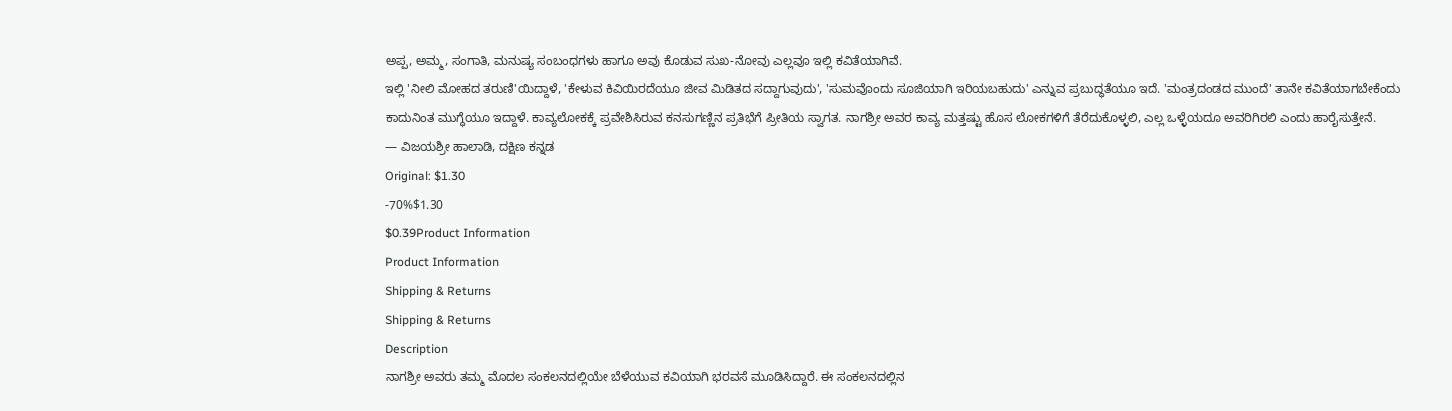ಅಪ್ಪ, ಅಮ್ಮ, ಸಂಗಾತಿ, ಮನುಷ್ಯ ಸಂಬಂಧಗಳು ಹಾಗೂ ಅವು ಕೊಡುವ ಸುಖ-ನೋವು ಎಲ್ಲವೂ ಇಲ್ಲಿ ಕವಿತೆಯಾಗಿವೆ.
ಇಲ್ಲಿ 'ನೀಲಿ ಮೋಹದ ತರುಣಿ'ಯಿದ್ದಾಳೆ, 'ಕೇಳುವ ಕಿವಿಯಿರದೆಯೂ ಜೀವ ಮಿಡಿತದ ಸದ್ದಾಗುವುದು', 'ಸುಮವೊಂದು ಸೂಜಿಯಾಗಿ ಇರಿಯಬಹುದು' ಎನ್ನುವ ಪ್ರಬುದ್ಧತೆಯೂ ಇದೆ. 'ಮಂತ್ರದಂಡದ ಮುಂದೆ' ತಾನೇ ಕವಿತೆಯಾಗಬೇಕೆಂದು ಕಾದುನಿಂತ ಮುಗ್ಧೆಯೂ ಇದ್ದಾಳೆ. ಕಾವ್ಯಲೋಕಕ್ಕೆ ಪ್ರವೇಶಿಸಿರುವ ಕನಸುಗಣ್ಣಿನ ಪ್ರತಿಭೆಗೆ ಪ್ರೀತಿಯ ಸ್ವಾಗತ. ನಾಗಶ್ರೀ ಅವರ ಕಾವ್ಯ ಮತ್ತಷ್ಟು ಹೊಸ ಲೋಕಗಳಿಗೆ ತೆರೆದುಕೊಳ್ಳಲಿ, ಎಲ್ಲ ಒಳ್ಳೆಯದೂ ಅವರಿಗಿರಲಿ ಎಂದು ಹಾರೈಸುತ್ತೇನೆ.
— ವಿಜಯಶ್ರೀ ಹಾಲಾಡಿ, ದಕ್ಷಿಣ ಕನ್ನಡ
Original: $1.30
-70%$1.30
$0.39Product Information
Product Information
Shipping & Returns
Shipping & Returns
Description
ನಾಗಶ್ರೀ ಅವರು ತಮ್ಮ ಮೊದಲ ಸಂಕಲನದಲ್ಲಿಯೇ ಬೆಳೆಯುವ ಕವಿಯಾಗಿ ಭರವಸೆ ಮೂಡಿಸಿದ್ದಾರೆ. ಈ ಸಂಕಲನದಲ್ಲಿನ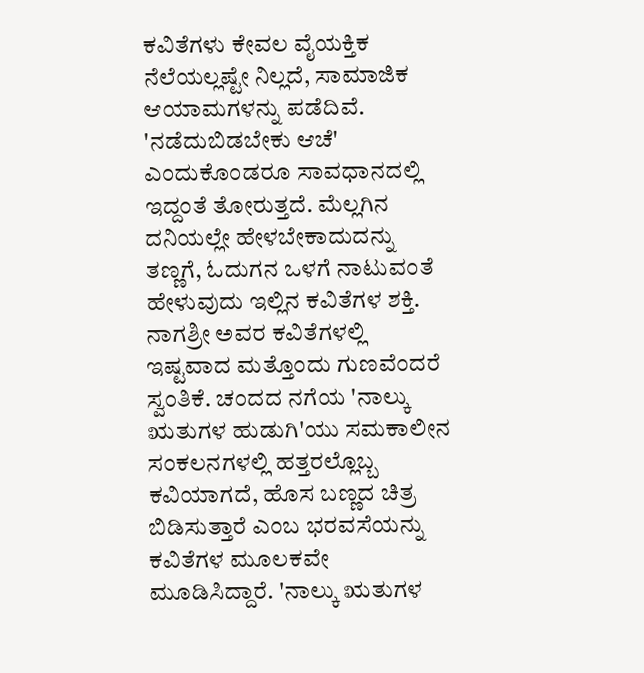ಕವಿತೆಗಳು ಕೇವಲ ವೈಯಕ್ತಿಕ ನೆಲೆಯಲ್ಲಷ್ಟೇ ನಿಲ್ಲದೆ, ಸಾಮಾಜಿಕ ಆಯಾಮಗಳನ್ನು ಪಡೆದಿವೆ. 'ನಡೆದುಬಿಡಬೇಕು ಆಚೆ' ಎಂದುಕೊಂಡರೂ ಸಾವಧಾನದಲ್ಲಿ ಇದ್ದಂತೆ ತೋರುತ್ತದೆ. ಮೆಲ್ಲಗಿನ ದನಿಯಲ್ಲೇ ಹೇಳಬೇಕಾದುದನ್ನು ತಣ್ಣಗೆ, ಓದುಗನ ಒಳಗೆ ನಾಟುವಂತೆ ಹೇಳುವುದು ಇಲ್ಲಿನ ಕವಿತೆಗಳ ಶಕ್ತಿ. ನಾಗಶ್ರೀ ಅವರ ಕವಿತೆಗಳಲ್ಲಿ ಇಷ್ಟವಾದ ಮತ್ತೊಂದು ಗುಣವೆಂದರೆ ಸ್ವಂತಿಕೆ. ಚಂದದ ನಗೆಯ 'ನಾಲ್ಕು ಋತುಗಳ ಹುಡುಗಿ'ಯು ಸಮಕಾಲೀನ ಸಂಕಲನಗಳಲ್ಲಿ ಹತ್ತರಲ್ಲೊಬ್ಬ ಕವಿಯಾಗದೆ, ಹೊಸ ಬಣ್ಣದ ಚಿತ್ರ ಬಿಡಿಸುತ್ತಾರೆ ಎಂಬ ಭರವಸೆಯನ್ನು ಕವಿತೆಗಳ ಮೂಲಕವೇ ಮೂಡಿಸಿದ್ದಾರೆ. 'ನಾಲ್ಕು ಋತುಗಳ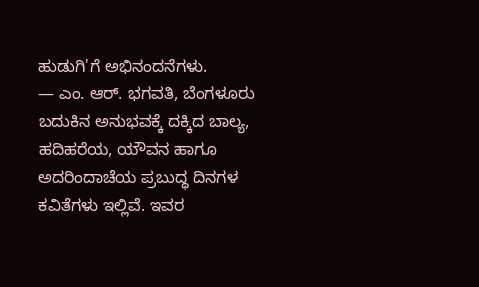ಹುಡುಗಿ'ಗೆ ಅಭಿನಂದನೆಗಳು.
— ಎಂ. ಆರ್. ಭಗವತಿ, ಬೆಂಗಳೂರು
ಬದುಕಿನ ಅನುಭವಕ್ಕೆ ದಕ್ಕಿದ ಬಾಲ್ಯ, ಹದಿಹರೆಯ, ಯೌವನ ಹಾಗೂ ಅದರಿಂದಾಚೆಯ ಪ್ರಬುದ್ಧ ದಿನಗಳ ಕವಿತೆಗಳು ಇಲ್ಲಿವೆ. ಇವರ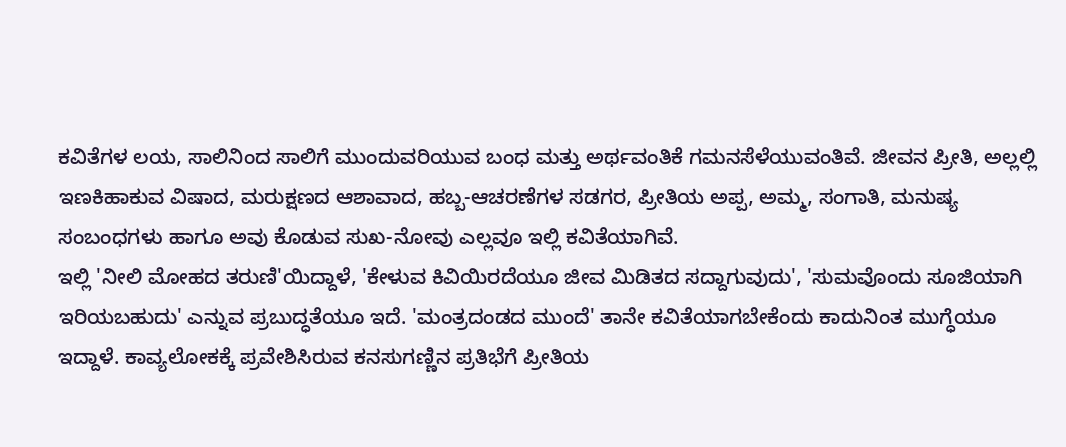ಕವಿತೆಗಳ ಲಯ, ಸಾಲಿನಿಂದ ಸಾಲಿಗೆ ಮುಂದುವರಿಯುವ ಬಂಧ ಮತ್ತು ಅರ್ಥವಂತಿಕೆ ಗಮನಸೆಳೆಯುವಂತಿವೆ. ಜೀವನ ಪ್ರೀತಿ, ಅಲ್ಲಲ್ಲಿ ಇಣಕಿಹಾಕುವ ವಿಷಾದ, ಮರುಕ್ಷಣದ ಆಶಾವಾದ, ಹಬ್ಬ-ಆಚರಣೆಗಳ ಸಡಗರ, ಪ್ರೀತಿಯ ಅಪ್ಪ, ಅಮ್ಮ, ಸಂಗಾತಿ, ಮನುಷ್ಯ ಸಂಬಂಧಗಳು ಹಾಗೂ ಅವು ಕೊಡುವ ಸುಖ-ನೋವು ಎಲ್ಲವೂ ಇಲ್ಲಿ ಕವಿತೆಯಾಗಿವೆ.
ಇಲ್ಲಿ 'ನೀಲಿ ಮೋಹದ ತರುಣಿ'ಯಿದ್ದಾಳೆ, 'ಕೇಳುವ ಕಿವಿಯಿರದೆಯೂ ಜೀವ ಮಿಡಿತದ ಸದ್ದಾಗುವುದು', 'ಸುಮವೊಂದು ಸೂಜಿಯಾಗಿ ಇರಿಯಬಹುದು' ಎನ್ನುವ ಪ್ರಬುದ್ಧತೆಯೂ ಇದೆ. 'ಮಂತ್ರದಂಡದ ಮುಂದೆ' ತಾನೇ ಕವಿತೆಯಾಗಬೇಕೆಂದು ಕಾದುನಿಂತ ಮುಗ್ಧೆಯೂ ಇದ್ದಾಳೆ. ಕಾವ್ಯಲೋಕಕ್ಕೆ ಪ್ರವೇಶಿಸಿರುವ ಕನಸುಗಣ್ಣಿನ ಪ್ರತಿಭೆಗೆ ಪ್ರೀತಿಯ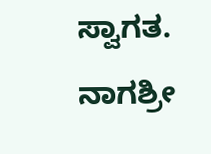ಸ್ವಾಗತ. ನಾಗಶ್ರೀ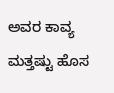ಅವರ ಕಾವ್ಯ ಮತ್ತಷ್ಟು ಹೊಸ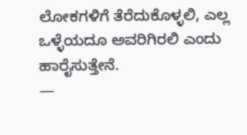ಲೋಕಗಳಿಗೆ ತೆರೆದುಕೊಳ್ಳಲಿ, ಎಲ್ಲ ಒಳ್ಳೆಯದೂ ಅವರಿಗಿರಲಿ ಎಂದು ಹಾರೈಸುತ್ತೇನೆ.
—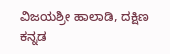ವಿಜಯಶ್ರೀ ಹಾಲಾಡಿ, ದಕ್ಷಿಣ ಕನ್ನಡ